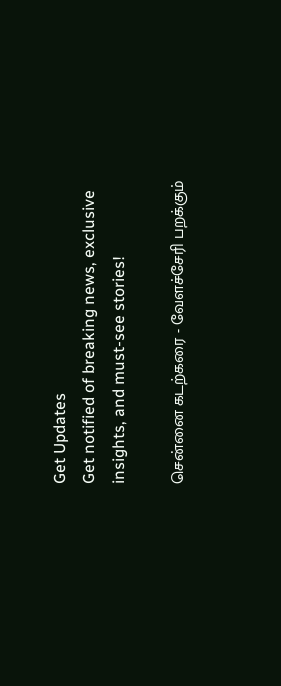Get Updates
Get notified of breaking news, exclusive insights, and must-see stories!

சென்னை கடற்கரை - வேளச்சேரி பறக்கும்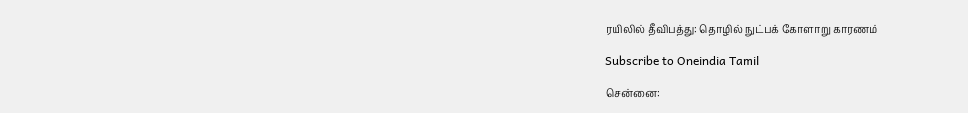ரயிலில் தீவிபத்து: தொழில் நுட்பக் கோளாறு காரணம்

Subscribe to Oneindia Tamil

சென்னை: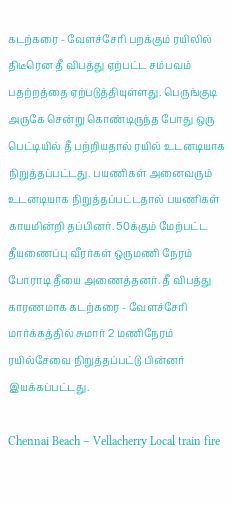கடற்கரை - வேளச்சேரி பறக்கும் ரயிலில் திடீரென தீ விபத்து ஏற்பட்ட சம்பவம் பதற்றத்தை ஏற்படுத்தியுள்ளது. பெருங்குடி அருகே சென்று கொண்டிருந்த போது ஒரு பெட்டியில் தீ பற்றியதால் ரயில் உடனடியாக நிறுத்தப்பட்டது. பயணிகள் அனைவரும் உடனடியாக நிறுத்தப்பட்டதால் பயணிகள் காயமின்றி தப்பினர். 50க்கும் மேற்பட்ட தீயணைப்பு வீரர்கள் ஒருமணி நேரம் போராடி தீயை அணைத்தனர். தீ விபத்து காரணமாக கடற்கரை - வேளச்சேரி மார்க்கத்தில் சுமார் 2 மணிநேரம் ரயில்சேவை நிறுத்தப்பட்டு பின்னர் இயக்கப்பட்டது.

Chennai Beach – Vellacherry Local train fire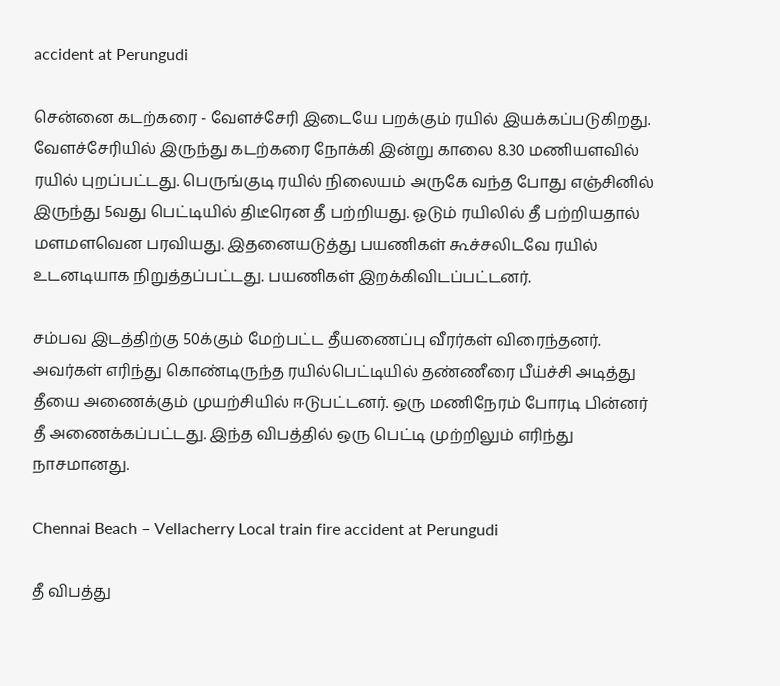accident at Perungudi

சென்னை கடற்கரை - வேளச்சேரி இடையே பறக்கும் ரயில் இயக்கப்படுகிறது. வேளச்சேரியில் இருந்து கடற்கரை நோக்கி இன்று காலை 8.30 மணியளவில் ரயில் புறப்பட்டது. பெருங்குடி ரயில் நிலையம் அருகே வந்த போது எஞ்சினில் இருந்து 5வது பெட்டியில் திடீரென தீ பற்றியது. ஓடும் ரயிலில் தீ பற்றியதால் மளமளவென பரவியது. இதனையடுத்து பயணிகள் கூச்சலிடவே ரயில் உடனடியாக நிறுத்தப்பட்டது. பயணிகள் இறக்கிவிடப்பட்டனர்.

சம்பவ இடத்திற்கு 50க்கும் மேற்பட்ட தீயணைப்பு வீரர்கள் விரைந்தனர். அவர்கள் எரிந்து கொண்டிருந்த ரயில்பெட்டியில் தண்ணீரை பீய்ச்சி அடித்து தீயை அணைக்கும் முயற்சியில் ஈடுபட்டனர். ஒரு மணிநேரம் போரடி பின்னர் தீ அணைக்கப்பட்டது. இந்த விபத்தில் ஒரு பெட்டி முற்றிலும் எரிந்து நாசமானது.

Chennai Beach – Vellacherry Local train fire accident at Perungudi

தீ விபத்து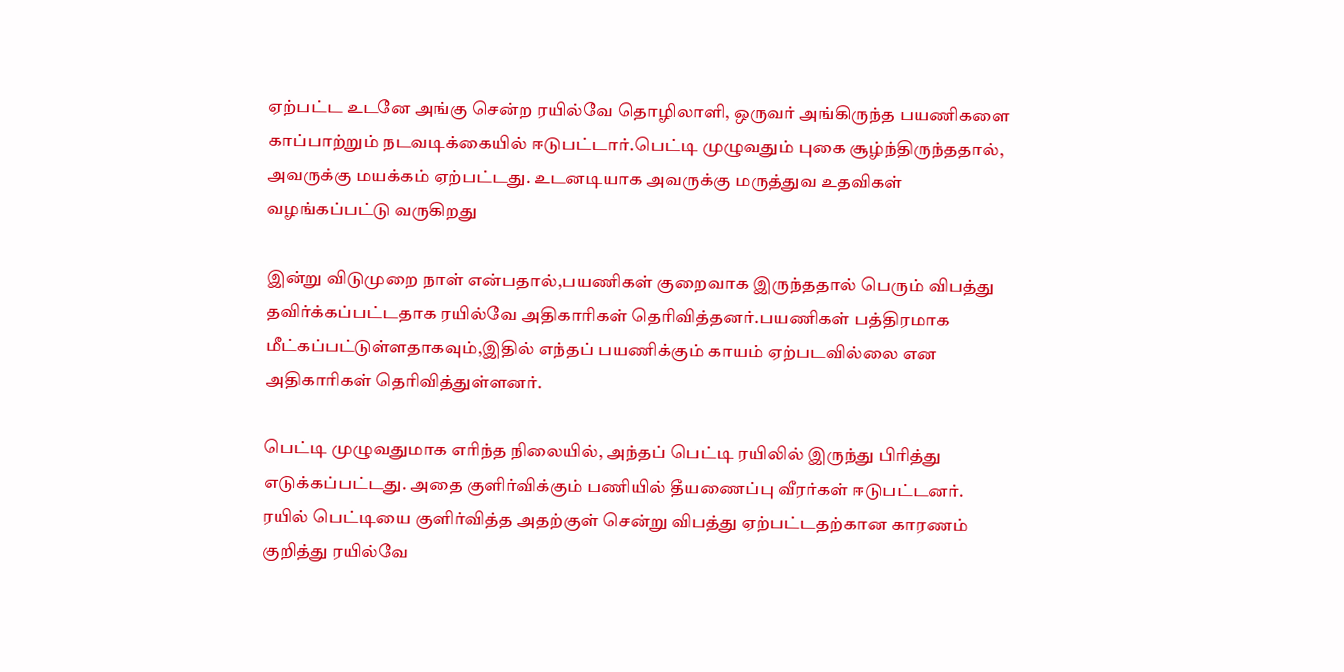ஏற்பட்ட உடனே அங்கு சென்ற ரயில்வே தொழிலாளி, ஒருவர் அங்கிருந்த பயணிகளை காப்பாற்றும் நடவடிக்கையில் ஈடுபட்டார்.பெட்டி முழுவதும் புகை சூழ்ந்திருந்ததால், அவருக்கு மயக்கம் ஏற்பட்டது. உடனடியாக அவருக்கு மருத்துவ உதவிகள் வழங்கப்பட்டு வருகிறது

இன்று விடுமுறை நாள் என்பதால்,பயணிகள் குறைவாக இருந்ததால் பெரும் விபத்து தவிர்க்கப்பட்டதாக ரயில்வே அதிகாரிகள் தெரிவித்தனர்.பயணிகள் பத்திரமாக மீட்கப்பட்டுள்ளதாகவும்,இதில் எந்தப் பயணிக்கும் காயம் ஏற்படவில்லை என அதிகாரிகள் தெரிவித்துள்ளனர்.

பெட்டி முழுவதுமாக எரிந்த நிலையில், அந்தப் பெட்டி ரயிலில் இருந்து பிரித்து எடுக்கப்பட்டது. அதை குளிர்விக்கும் பணியில் தீயணைப்பு வீரர்கள் ஈடுபட்டனர். ரயில் பெட்டியை குளிர்வித்த அதற்குள் சென்று விபத்து ஏற்பட்டதற்கான காரணம் குறித்து ரயில்வே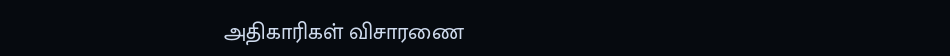அதிகாரிகள் விசாரணை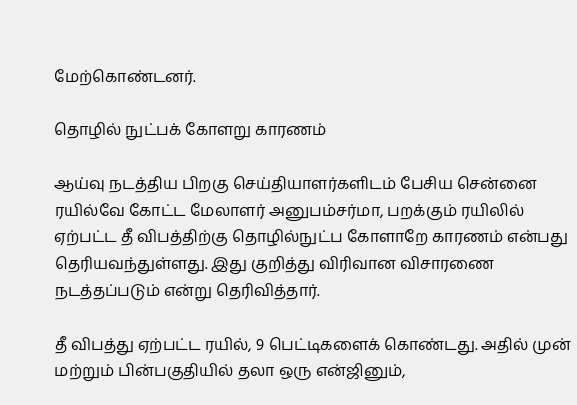மேற்கொண்டனர்.

தொழில் நுட்பக் கோளறு காரணம்

ஆய்வு நடத்திய பிறகு செய்தியாளர்களிடம் பேசிய சென்னை ரயில்வே கோட்ட மேலாளர் அனுபம்சர்மா, பறக்கும் ரயிலில் ஏற்பட்ட தீ விபத்திற்கு தொழில்நுட்ப கோளாறே காரணம் என்பது தெரியவந்துள்ளது. இது குறித்து விரிவான விசாரணை நடத்தப்படும் என்று தெரிவித்தார்.

தீ விபத்து ஏற்பட்ட ரயில், 9 பெட்டிகளைக் கொண்டது. அதில் முன் மற்றும் பின்பகுதியில் தலா ஒரு என்ஜினும்,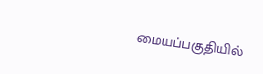மையப்பகுதியில்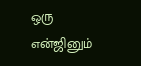ஒரு என்ஜினும்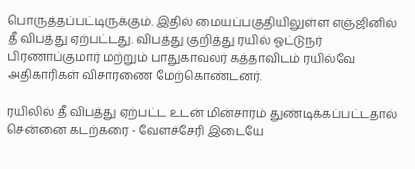பொருத்தப்பட்டிருக்கும். இதில் மையப்பகுதியிலுள்ள எஞ்ஜினில் தீ விபத்து ஏற்பட்டது. விபத்து குறித்து ரயில் ஓட்டுநர் பிரணாப்குமார் மற்றும் பாதுகாவலர் கத்தாவிடம் ரயில்வே அதிகாரிகள் விசாரணை மேற்கொண்டனர்.

ரயிலில் தீ விபத்து ஏற்பட்ட உடன் மின்சாரம் துண்டிக்கப்பட்டதால் சென்னை கடற்கரை - வேளச்சேரி இடையே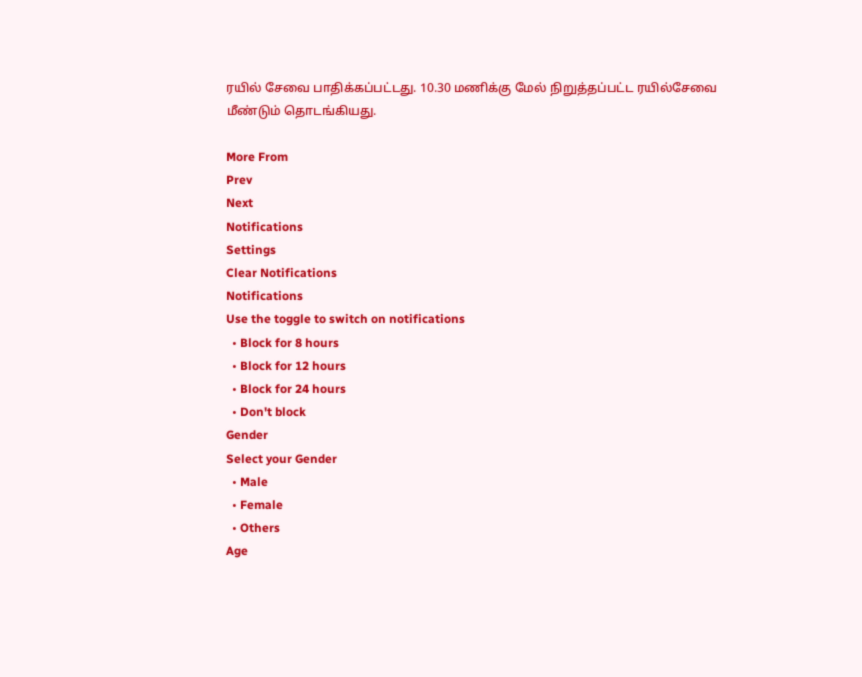ரயில் சேவை பாதிக்கப்பட்டது. 10.30 மணிக்கு மேல் நிறுத்தப்பட்ட ரயில்சேவை மீண்டும் தொடங்கியது.

More From
Prev
Next
Notifications
Settings
Clear Notifications
Notifications
Use the toggle to switch on notifications
  • Block for 8 hours
  • Block for 12 hours
  • Block for 24 hours
  • Don't block
Gender
Select your Gender
  • Male
  • Female
  • Others
Age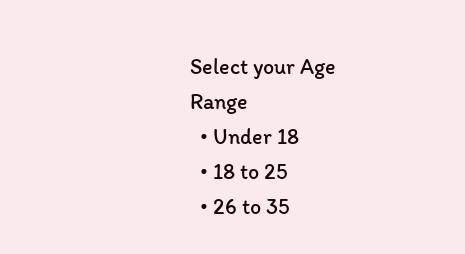Select your Age Range
  • Under 18
  • 18 to 25
  • 26 to 35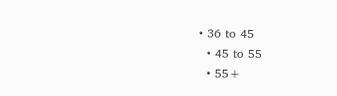• 36 to 45
  • 45 to 55
  • 55+